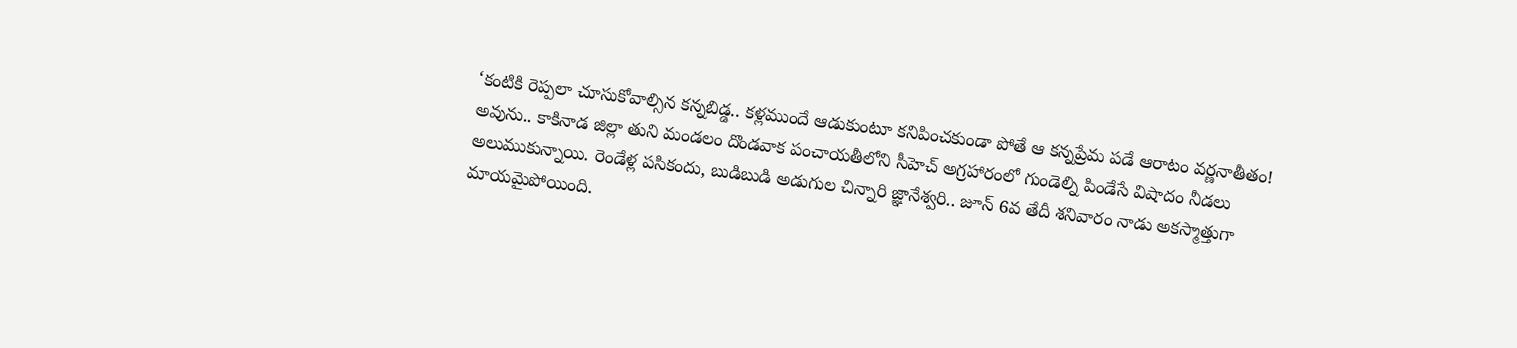‘కంటికి రెప్పలా చూసుకోవాల్సిన కన్నబిడ్డ.. కళ్లముందే ఆడుకుంటూ కనిపించకుండా పోతే ఆ కన్నప్రేమ పడే ఆరాటం వర్ణనాతీతం! అవును.. కాకినాడ జిల్లా తుని మండలం దొండవాక పంచాయతీలోని సీహెచ్ అగ్రహారంలో గుండెల్ని పిండేసే విషాదం నీడలు అలుముకున్నాయి. రెండేళ్ల పసికందు, బుడిబుడి అడుగుల చిన్నారి జ్ఞానేశ్వరి.. జూన్ 6వ తేదీ శనివారం నాడు అకస్మాత్తుగా మాయమైపోయింది.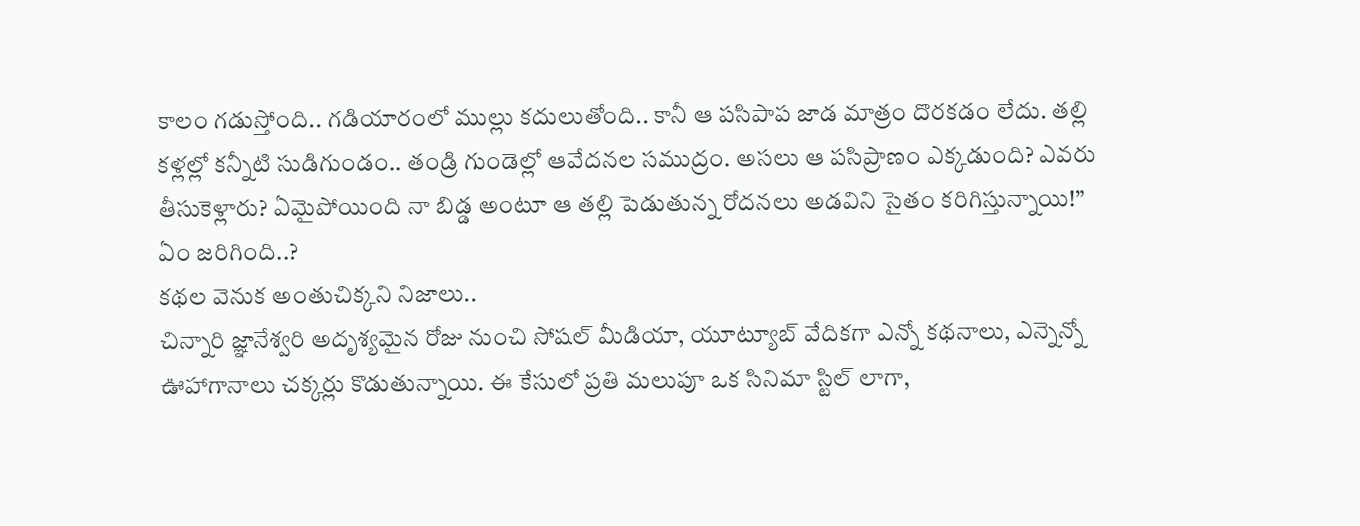కాలం గడుస్తోంది.. గడియారంలో ముల్లు కదులుతోంది.. కానీ ఆ పసిపాప జాడ మాత్రం దొరకడం లేదు. తల్లి కళ్లల్లో కన్నీటి సుడిగుండం.. తండ్రి గుండెల్లో ఆవేదనల సముద్రం. అసలు ఆ పసిప్రాణం ఎక్కడుంది? ఎవరు తీసుకెళ్లారు? ఏమైపోయింది నా బిడ్డ అంటూ ఆ తల్లి పెడుతున్న రోదనలు అడవిని సైతం కరిగిస్తున్నాయి!”
ఏం జరిగింది..?
కథల వెనుక అంతుచిక్కని నిజాలు..
చిన్నారి జ్ఞానేశ్వరి అదృశ్యమైన రోజు నుంచి సోషల్ మీడియా, యూట్యూబ్ వేదికగా ఎన్నో కథనాలు, ఎన్నెన్నో ఊహాగానాలు చక్కర్లు కొడుతున్నాయి. ఈ కేసులో ప్రతి మలుపూ ఒక సినిమా స్టిల్ లాగా,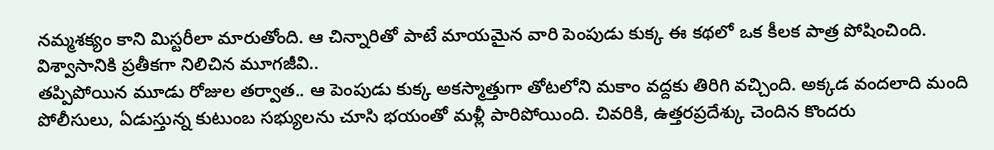నమ్మశక్యం కాని మిస్టరీలా మారుతోంది. ఆ చిన్నారితో పాటే మాయమైన వారి పెంపుడు కుక్క ఈ కథలో ఒక కీలక పాత్ర పోషించింది.
విశ్వాసానికి ప్రతీకగా నిలిచిన మూగజీవి..
తప్పిపోయిన మూడు రోజుల తర్వాత.. ఆ పెంపుడు కుక్క అకస్మాత్తుగా తోటలోని మకాం వద్దకు తిరిగి వచ్చింది. అక్కడ వందలాది మంది పోలీసులు, ఏడుస్తున్న కుటుంబ సభ్యులను చూసి భయంతో మళ్లీ పారిపోయింది. చివరికి, ఉత్తరప్రదేశ్కు చెందిన కొందరు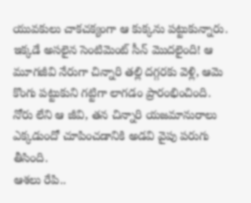యువకులు చాకచక్యంగా ఆ కుక్కను పట్టుకున్నారు. ఇక్కడే అసలైన సెంటిమెంట్ సీన్ మొదలైంది! ఆ మూగజీవి నేరుగా చిన్నారి తల్లి దగ్గరకు వెళ్లి, ఆమె కొంగు పట్టుకుని గట్టిగా లాగడం ప్రారంభించింది. నోరు లేని ఆ జీవి, తన చిన్నారి యజమానురాలు ఎక్కడుందో చూపించడానికి అడవి వైపు పరుగు తీసింది.
ఆశలు రేపి..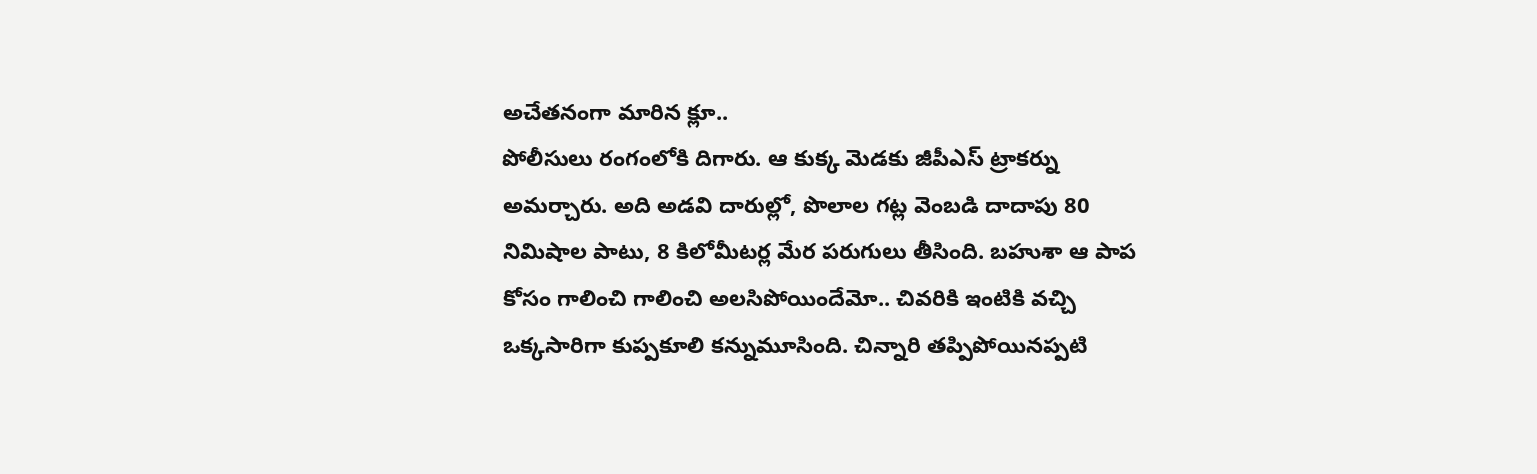అచేతనంగా మారిన క్లూ..
పోలీసులు రంగంలోకి దిగారు. ఆ కుక్క మెడకు జీపీఎస్ ట్రాకర్ను అమర్చారు. అది అడవి దారుల్లో, పొలాల గట్ల వెంబడి దాదాపు 80 నిమిషాల పాటు, 8 కిలోమీటర్ల మేర పరుగులు తీసింది. బహుశా ఆ పాప కోసం గాలించి గాలించి అలసిపోయిందేమో.. చివరికి ఇంటికి వచ్చి ఒక్కసారిగా కుప్పకూలి కన్నుమూసింది. చిన్నారి తప్పిపోయినప్పటి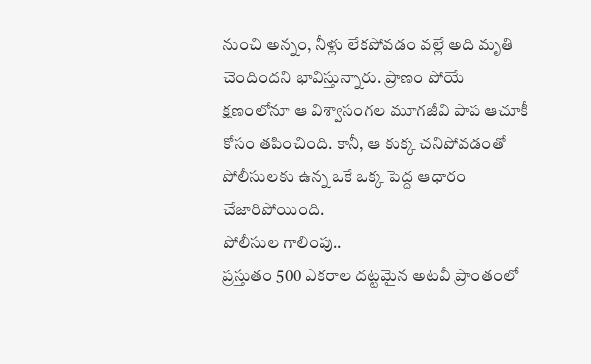నుంచి అన్నం, నీళ్లు లేకపోవడం వల్లే అది మృతి చెందిందని భావిస్తున్నారు. ప్రాణం పోయే క్షణంలోనూ ఆ విశ్వాసంగల మూగజీవి పాప ఆచూకీ కోసం తపించింది. కానీ, ఆ కుక్క చనిపోవడంతో పోలీసులకు ఉన్న ఒకే ఒక్క పెద్ద ఆధారం చేజారిపోయింది.
పోలీసుల గాలింపు..
ప్రస్తుతం 500 ఎకరాల దట్టమైన అటవీ ప్రాంతంలో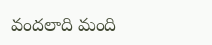వందలాది మంది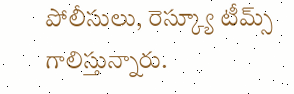పోలీసులు, రెస్క్యూ టీమ్స్ గాలిస్తున్నారు.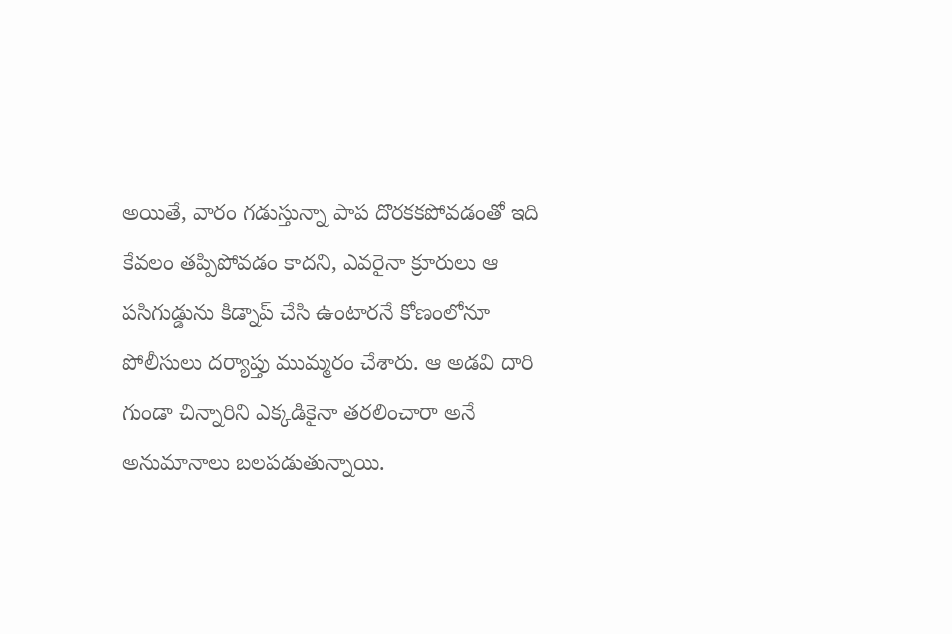అయితే, వారం గడుస్తున్నా పాప దొరకకపోవడంతో ఇది కేవలం తప్పిపోవడం కాదని, ఎవరైనా క్రూరులు ఆ పసిగుడ్డును కిడ్నాప్ చేసి ఉంటారనే కోణంలోనూ పోలీసులు దర్యాప్తు ముమ్మరం చేశారు. ఆ అడవి దారి గుండా చిన్నారిని ఎక్కడికైనా తరలించారా అనే అనుమానాలు బలపడుతున్నాయి.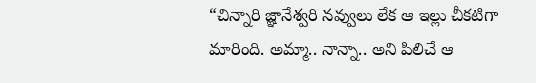“చిన్నారి జ్ఞానేశ్వరి నవ్వులు లేక ఆ ఇల్లు చీకటిగా మారింది. అమ్మా.. నాన్నా.. అని పిలిచే ఆ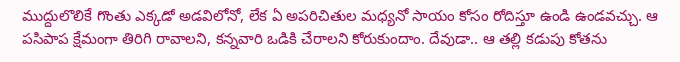ముద్దులొలికే గొంతు ఎక్కడో అడవిలోనో, లేక ఏ అపరిచితుల మధ్యనో సాయం కోసం రోదిస్తూ ఉండి ఉండవచ్చు. ఆ పసిపాప క్షేమంగా తిరిగి రావాలని, కన్నవారి ఒడికి చేరాలని కోరుకుందాం. దేవుడా.. ఆ తల్లి కడుపు కోతను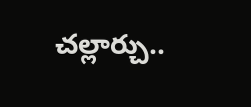చల్లార్చు..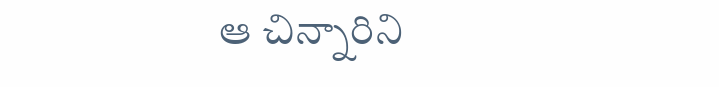ఆ చిన్నారిని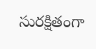సురక్షితంగా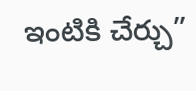ఇంటికి చేర్చు”